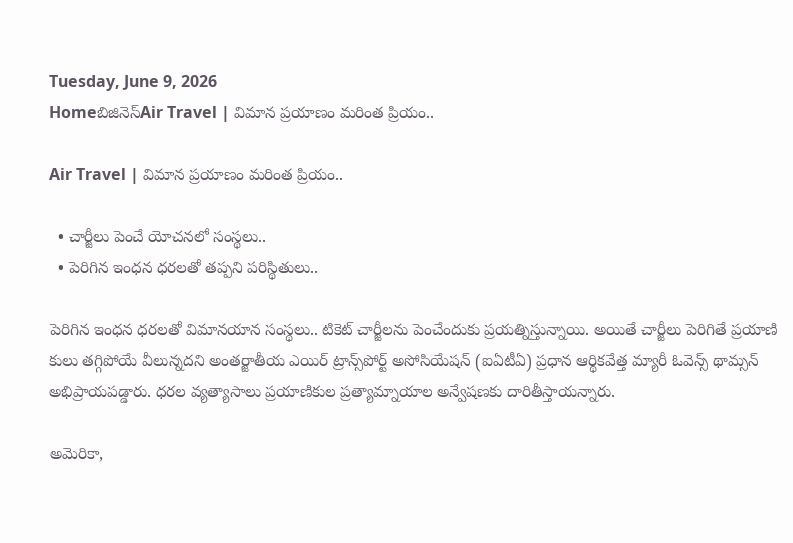Tuesday, June 9, 2026
Homeబిజినెస్Air Travel | విమాన ప్రయాణం మరింత ప్రియం..

Air Travel | విమాన ప్రయాణం మరింత ప్రియం..

  • చార్జీలు పెంచే యోచనలో సంస్థలు..
  • పెరిగిన ఇంధన ధరలతో తప్పని పరిస్థితులు..

పెరిగిన ఇంధన ధరలతో విమానయాన సంస్థలు.. టికెట్‌ చార్జీలను పెంచేందుకు ప్రయత్నిస్తున్నాయి. అయితే చార్జీలు పెరిగితే ప్రయాణి కులు తగ్గిపోయే వీలున్నదని అంతర్జాతీయ ఎయిర్‌ ట్రాన్స్‌పోర్ట్‌ అసోసియేషన్‌ (ఐఏటీఏ) ప్రధాన ఆర్థికవేత్త మ్యారీ ఓవెన్స్‌ థామ్సన్‌ అభిప్రాయపడ్డారు. ధరల వ్యత్యాసాలు ప్రయాణికుల ప్రత్యామ్నాయాల అన్వేషణకు దారితీస్తాయన్నారు.

అమెరికా,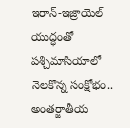ఇరాన్‌-ఇజ్రాయెల్‌ యుద్ధంతో పశ్చిమాసియాలో నెలకొన్న సంక్షోభం.. అంతర్జాతీయ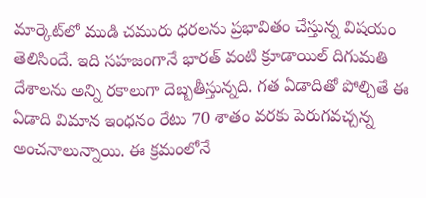మార్కెట్‌లో ముడి చమురు ధరలను ప్రభావితం చేస్తున్న విషయం తెలిసిందే. ఇది సహజంగానే భారత్‌ వంటి క్రూడాయిల్‌ దిగుమతి దేశాలను అన్ని రకాలుగా దెబ్బతీస్తున్నది. గత ఏడాదితో పోల్చితే ఈ ఏడాది విమాన ఇంధనం రేటు 70 శాతం వరకు పెరుగవచ్చన్న అంచనాలున్నాయి. ఈ క్రమంలోనే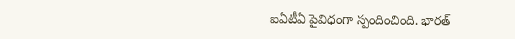ఐఏటీఏ పైవిధంగా స్పందించింది. భారత్‌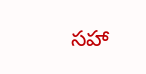సహా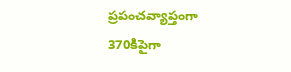ప్రపంచవ్యాప్తంగా 370కిపైగా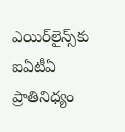ఎయిర్‌లైన్స్‌కు ఐఏటీఏ ప్రాతినిధ్యం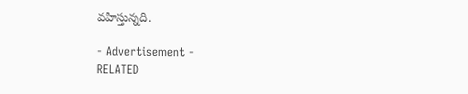వహిస్తున్నది.

- Advertisement -
RELATED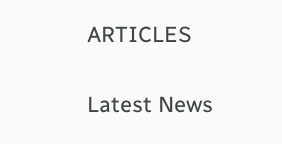ARTICLES

Latest News